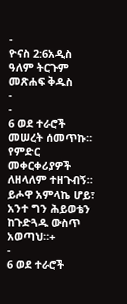-
ዮናስ 2:6አዲስ ዓለም ትርጉም መጽሐፍ ቅዱስ
-
-
6 ወደ ተራሮች መሠረት ሰመጥኩ።
የምድር መቀርቀሪያዎች ለዘላለም ተዘጉብኝ።
ይሖዋ አምላኬ ሆይ፣ አንተ ግን ሕይወቴን ከጉድጓዱ ውስጥ አወጣህ።+
-
6 ወደ ተራሮች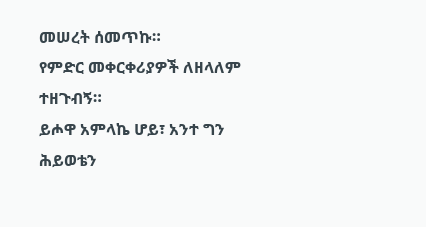መሠረት ሰመጥኩ።
የምድር መቀርቀሪያዎች ለዘላለም ተዘጉብኝ።
ይሖዋ አምላኬ ሆይ፣ አንተ ግን ሕይወቴን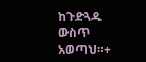ከጉድጓዱ ውስጥ አወጣህ።+